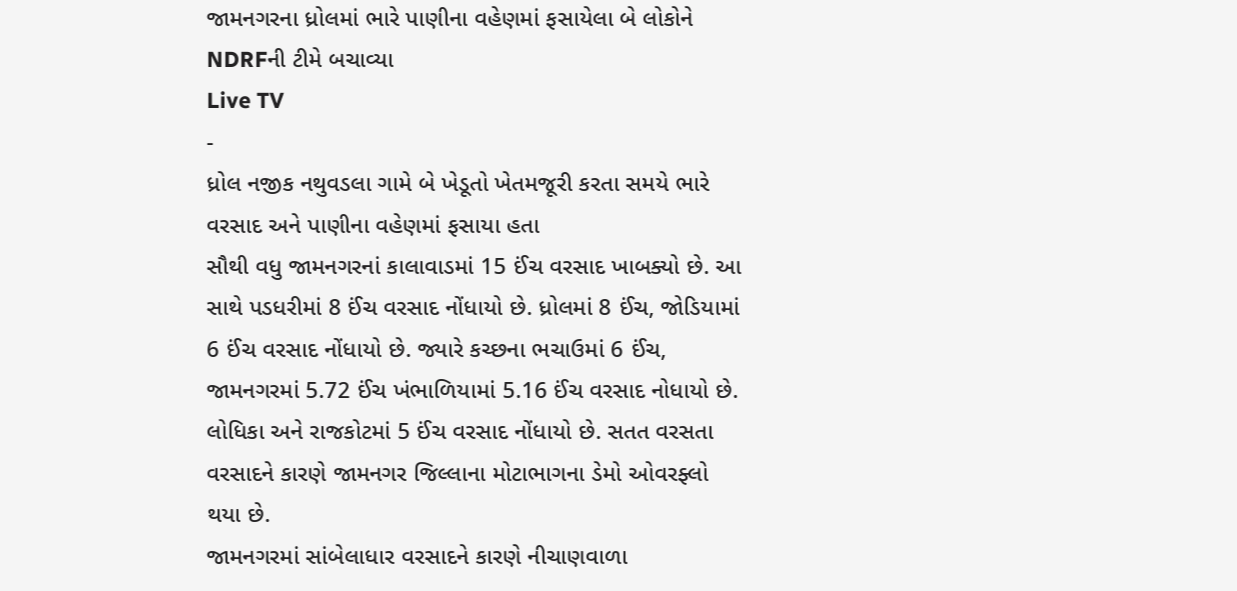જામનગરના ધ્રોલમાં ભારે પાણીના વહેણમાં ફસાયેલા બે લોકોને NDRFની ટીમે બચાવ્યા
Live TV
-
ધ્રોલ નજીક નથુવડલા ગામે બે ખેડૂતો ખેતમજૂરી કરતા સમયે ભારે વરસાદ અને પાણીના વહેણમાં ફસાયા હતા
સૌથી વધુ જામનગરનાં કાલાવાડમાં 15 ઈંચ વરસાદ ખાબક્યો છે. આ સાથે પડધરીમાં 8 ઈંચ વરસાદ નોંધાયો છે. ધ્રોલમાં 8 ઈંચ, જોડિયામાં 6 ઈંચ વરસાદ નોંધાયો છે. જ્યારે કચ્છના ભચાઉમાં 6 ઈંચ, જામનગરમાં 5.72 ઈંચ ખંભાળિયામાં 5.16 ઈંચ વરસાદ નોધાયો છે. લોધિકા અને રાજકોટમાં 5 ઈંચ વરસાદ નોંધાયો છે. સતત વરસતા વરસાદને કારણે જામનગર જિલ્લાના મોટાભાગના ડેમો ઓવરફ્લો થયા છે.
જામનગરમાં સાંબેલાધાર વરસાદને કારણે નીચાણવાળા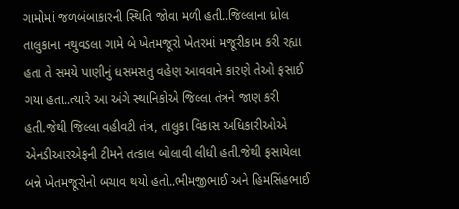ગામોમાં જળબંબાકારની સ્થિતિ જોવા મળી હતી..જિલ્લાના ધ્રોલ તાલુકાના નથુવડલા ગામે બે ખેતમજૂરો ખેતરમાં મજૂરીકામ કરી રહ્યા હતા તે સમયે પાણીનું ધસમસતુ વહેણ આવવાને કારણે તેઓ ફસાઈ ગયા હતા..ત્યારે આ અંગે સ્થાનિકોએ જિલ્લા તંત્રને જાણ કરી હતી.જેથી જિલ્લા વહીવટી તંત્ર, તાલુકા વિકાસ અધિકારીઓએ એનડીઆરએફની ટીમને તત્કાલ બોલાવી લીધી હતી.જેથી ફસાયેલા બન્ને ખેતમજૂરોનો બચાવ થયો હતો..ભીમજીભાઈ અને હિમસિંહભાઈ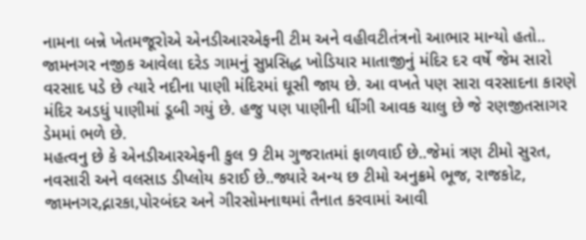નામના બન્ને ખેતમજૂરોએ એનડીઆરએફની ટીમ અને વહીવટીતંત્રનો આભાર માન્યો હતો..
જામનગર નજીક આવેલા દરેડ ગામનું સુપ્રસિદ્ધ ખોડિયાર માતાજીનું મંદિર દર વર્ષે જેમ સારો વરસાદ પડે છે ત્યારે નદીના પાણી મંદિરમાં ઘૂસી જાય છે. આ વખતે પણ સારા વરસાદના કારણે મંદિર અડધું પાણીમાં ડૂબી ગયું છે. હજુ પણ પાણીની ધીંગી આવક ચાલુ છે જે રણજીતસાગર ડેમમાં ભળે છે.
મહત્વનુ છે કે એનડીઆરએફની કુલ 9 ટીમ ગુજરાતમાં ફાળવાઈ છે..જેમાં ત્રણ ટીમો સુરત, નવસારી અને વલસાડ ડીપ્લોય કરાઈ છે..જ્યારે અન્ય છ ટીમો અનુક્રમે ભૂજ, રાજકોટ, જામનગર,દ્નારકા,પોરબંદર અને ગીરસોમનાથમાં તૈનાત કરવામાં આવી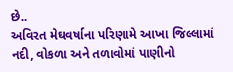છે..
અવિરત મેઘવર્ષાના પરિણામે આખા જિલ્લામાં નદી, વોકળા અને તળાવોમાં પાણીનો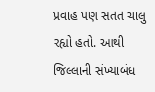પ્રવાહ પણ સતત ચાલુ રહ્યો હતો. આથી જિલ્લાની સંખ્યાબંધ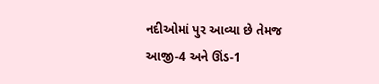નદીઓમાં પુર આવ્યા છે તેમજ આજી-4 અને ઊંડ-1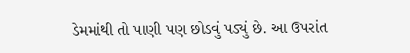ડેમમાંથી તો પાણી પણ છોડવું પડ્યું છે. આ ઉપરાંત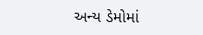અન્ય ડેમોમાં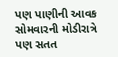પણ પાણીની આવક સોમવારની મોડીરાત્રે પણ સતત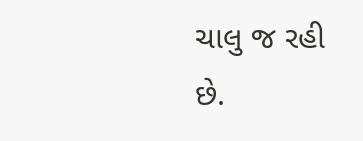ચાલુ જ રહી છે.